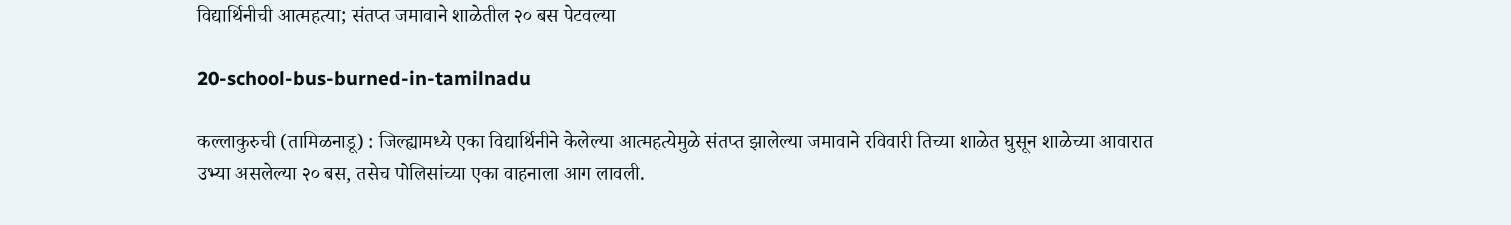विद्यार्थिनीची आत्महत्या; संतप्त जमावाने शाळेतील २० बस पेटवल्या

20-school-bus-burned-in-tamilnadu

कल्लाकुरुची (तामिळनाडू) : जिल्ह्यामध्ये एका विद्यार्थिनीने केलेल्या आत्महत्येमुळे संतप्त झालेल्या जमावाने रविवारी तिच्या शाळेत घुसून शाळेच्या आवारात उभ्या असलेल्या २० बस, तसेच पोलिसांच्या एका वाहनाला आग लावली.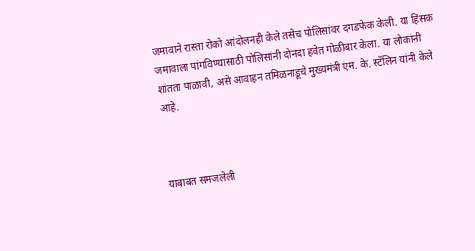जमावाने रास्ता रोको आंदोलनही केले तसेच पोलिसांवर दगडफेक केली. या हिंसक जमावाला पांगविण्यासाठी पोलिसांनी दोनदा हवेत गोळीबार केला. या लोकांनी शांतता पाळावी, असे आवाहन तमिळनाडूचे मुख्यमंत्री एम. के. स्टॅलिन यांनी केले आहे.



याबाबत समजलेली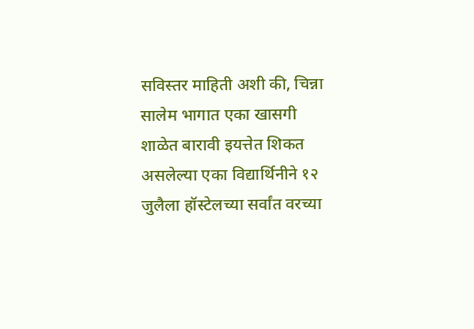सविस्तर माहिती अशी की, चिन्ना सालेम भागात एका खासगी शाळेत बारावी इयत्तेत शिकत असलेल्या एका विद्यार्थिनीने १२ जुलैला हॉस्टेलच्या सर्वांत वरच्या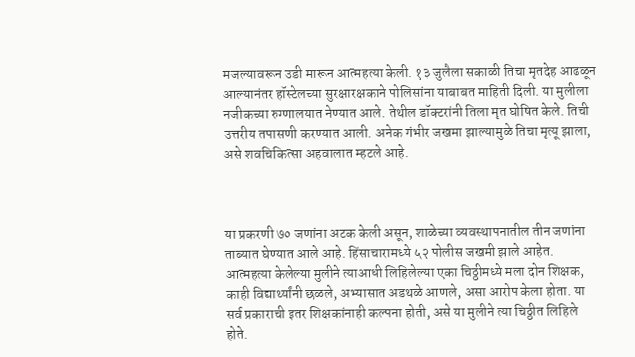मजल्यावरून उडी मारून आत्महत्या केली. १३ जुलैला सकाळी तिचा मृतदेह आढळून आल्यानंतर हॉस्टेलच्या सुरक्षारक्षकाने पोलिसांना याबाबत माहिती दिली. या मुलीला नजीकच्या रुग्णालयात नेण्यात आले. तेथील डॉक्टरांनी तिला मृत घोषित केले. तिची उत्तरीय तपासणी करण्यात आली. अनेक गंभीर जखमा झाल्यामुळे तिचा मृत्यू झाला, असे शवचिकित्सा अहवालात म्हटले आहे.



या प्रकरणी ७० जणांना अटक केली असून, शाळेच्या व्यवस्थापनातील तीन जणांना ताब्यात घेण्यात आले आहे. हिंसाचारामध्ये ५२ पोलीस जखमी झाले आहेत. आत्महत्या केलेल्या मुलीने त्याआधी लिहिलेल्या एका चिठ्ठीमध्ये मला दोन शिक्षक, काही विद्यार्थ्यांनी छळले, अभ्यासात अडथळे आणले, असा आरोप केला होता. या सर्व प्रकाराची इतर शिक्षकांनाही कल्पना होती, असे या मुलीने त्या चिठ्ठीत लिहिले होते.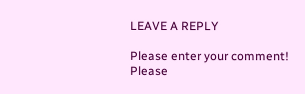LEAVE A REPLY

Please enter your comment!
Please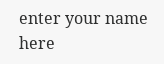enter your name here